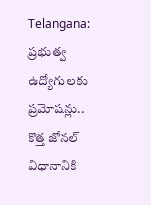Telangana: ప్రభుత్వ ఉద్యోగులకు ప్రమోషన్లు.. కొత్త జోనల్‌ విధానానికి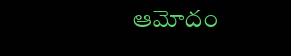ఆమోదం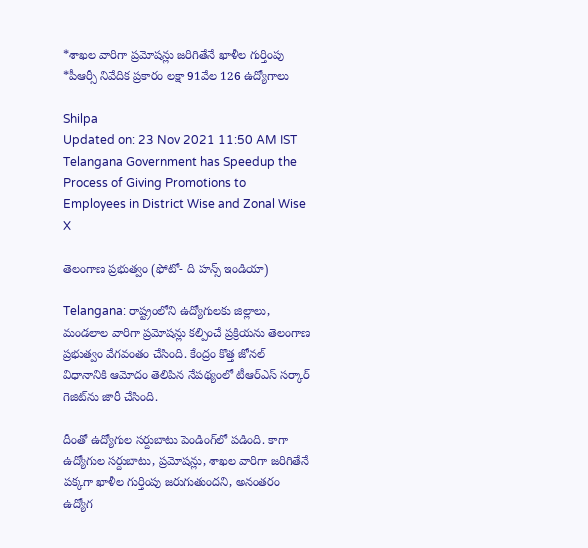*శాఖల వారిగా ప్రమోషన్లు జరిగితేనే ఖాళీల గుర్తింపు *పీఆర్సీ నివేదిక ప్రకారం లక్షా 91వేల 126 ఉద్యోగాలు

Shilpa
Updated on: 23 Nov 2021 11:50 AM IST
Telangana Government has Speedup the Process of Giving Promotions to Employees in District Wise and Zonal Wise
X

తెలంగాణ ప్రభుత్వం (ఫోటో- ది హన్స్ ఇండియా)

Telangana: రాష్ట్రంలోని ఉద్యోగులకు జిల్లాలు, మండలాల వారిగా ప్రమోషన్లు కల్పించే ప్రక్రియను తెలంగాణ ప్రభుత్వం వేగవంతం చేసింది. కేంద్రం కొత్త జోనల్‌ విధానానికి ఆమోదం తెలిపిన నేపథ్యంలో టీఆర్ఎస్‌ సర్కార్‌ గెజిట్‌ను జారీ చేసింది.

దీంతో ఉద్యోగుల సర్దుబాటు పెండింగ్‌లో పడింది. కాగా ఉద్యోగుల సర్దుబాటు, ప్రమోషన్లు, శాఖల వారిగా జరిగితేనే పక్కగా ఖాళీల గుర్తింపు జరుగుతుందని, అనంతరం ఉద్యోగ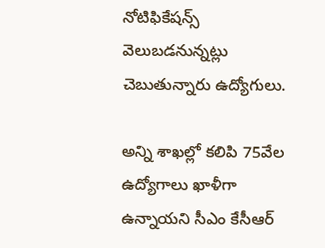నోటిఫికేషన్స్‌ వెలుబడనున్నట్లు చెబుతున్నారు ఉద్యోగులు.

అన్ని శాఖల్లో కలిపి 75వేల ఉద్యోగాలు ఖాళీగా ఉన్నాయని సీఎం కేసీఆర్‌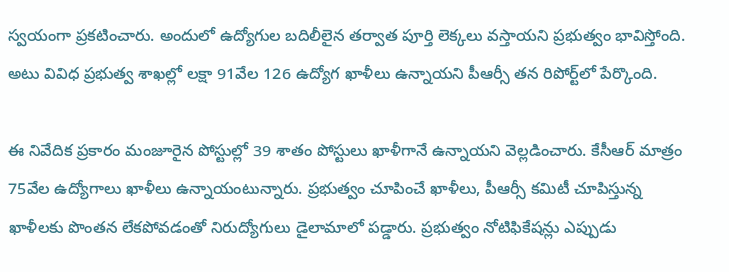స్వయంగా ప్రకటించారు. అందులో ఉద్యోగుల బదిలీలైన తర్వాత పూర్తి లెక్కలు వస్తాయని ప్రభుత్వం భావిస్తోంది. అటు వివిధ ప్రభుత్వ శాఖల్లో లక్షా 91వేల 126 ఉద్యోగ ఖాళీలు ఉన్నాయని పీఆర్సీ తన రిపోర్ట్‌లో పేర్కొంది.

ఈ నివేదిక ప్రకారం మంజూరైన పోస్టుల్లో 39 శాతం పోస్టులు ఖాళీగానే ఉన్నాయని వెల్లడించారు. కేసీఆర్‌ మాత్రం 75వేల ఉద్యోగాలు ఖాళీలు ఉన్నాయంటున్నారు. ప్రభుత్వం చూపించే ఖాళీలు, పీఆర్సీ కమిటీ చూపిస్తున్న ఖాళీలకు పొంతన లేకపోవడంతో నిరుద్యోగులు డైలామాలో పడ్డారు. ప్రభుత్వం నోటిఫికేషన్లు ఎప్పుడు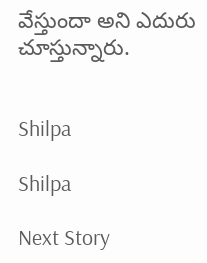వేస్తుందా అని ఎదురు చూస్తున్నారు.


Shilpa

Shilpa

Next Story